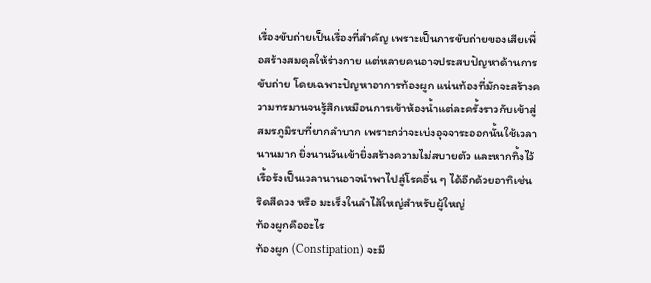เรื่องขับถ่ายเป็นเรื่องที่สำคัญ เพราะเป็นการขับถ่ายของเสียเพื่อสร้างสมดุลให้ร่างกาย แต่หลายคนอาจประสบปัญหาด้านการขับถ่าย โดยเฉพาะปัญหาอาการท้องผูก แน่นท้องที่มักจะสร้างความทรมานจนรู้สึกเหมือนการเข้าห้องน้ำแต่ละครั้งราวกับเข้าสู่สมรภูมิรบที่ยากลำบาก เพราะกว่าจะเบ่งอุจจาระออกนั้นใช้เวลานานมาก ยิ่งนานวันเข้ายิ่งสร้างความไม่สบายตัว และหากทิ้งไว้เรื้อรังเป็นเวลานานอาจนำพาไปสู่โรคอื่น ๆ ได้อีกด้วยอาทิเช่น ริดสีดวง หรือ มะเร็งในลำไส้ใหญ่สำหรับผู้ใหญ่
ท้องผูกคืออะไร
ท้องผูก (Constipation) จะมี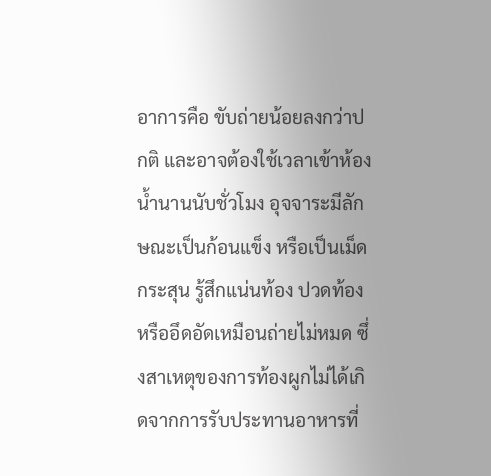อาการคือ ขับถ่ายน้อยลงกว่าปกติ และอาจต้องใช้เวลาเข้าห้องน้ำนานนับชั่วโมง อุจจาระมีลักษณะเป็นก้อนแข็ง หรือเป็นเม็ดกระสุน รู้สึกแน่นท้อง ปวดท้อง หรืออึดอัดเหมือนถ่ายไม่หมด ซึ่งสาเหตุของการท้องผูกไม่ได้เกิดจากการรับประทานอาหารที่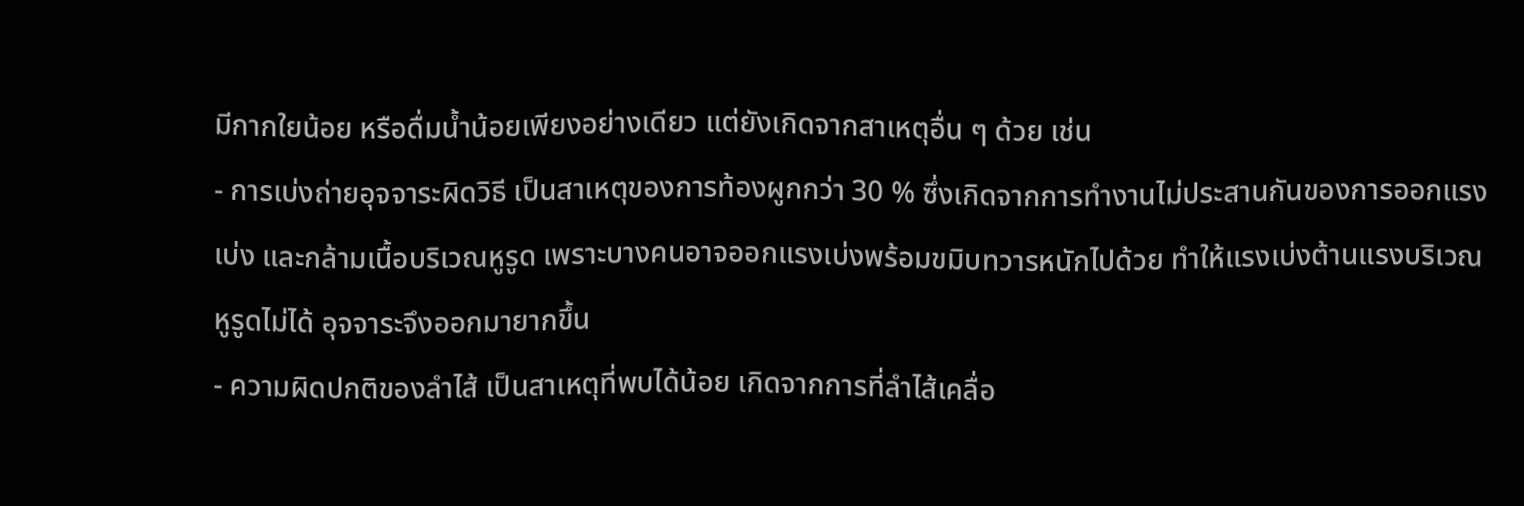มีกากใยน้อย หรือดื่มน้ำน้อยเพียงอย่างเดียว แต่ยังเกิดจากสาเหตุอื่น ๆ ด้วย เช่น
- การเบ่งถ่ายอุจจาระผิดวิธี เป็นสาเหตุของการท้องผูกกว่า 30 % ซึ่งเกิดจากการทำงานไม่ประสานกันของการออกแรงเบ่ง และกล้ามเนื้อบริเวณหูรูด เพราะบางคนอาจออกแรงเบ่งพร้อมขมิบทวารหนักไปด้วย ทำให้แรงเบ่งต้านแรงบริเวณหูรูดไม่ได้ อุจจาระจึงออกมายากขึ้น
- ความผิดปกติของลำไส้ เป็นสาเหตุที่พบได้น้อย เกิดจากการที่ลำไส้เคลื่อ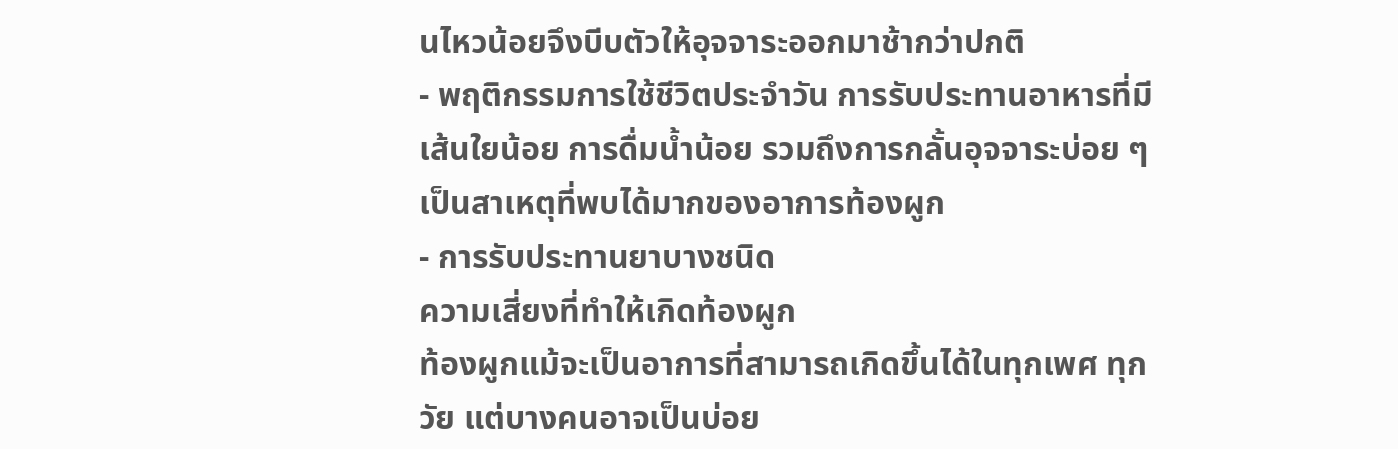นไหวน้อยจึงบีบตัวให้อุจจาระออกมาช้ากว่าปกติ
- พฤติกรรมการใช้ชีวิตประจำวัน การรับประทานอาหารที่มีเส้นใยน้อย การดื่มน้ำน้อย รวมถึงการกลั้นอุจจาระบ่อย ๆ เป็นสาเหตุที่พบได้มากของอาการท้องผูก
- การรับประทานยาบางชนิด
ความเสี่ยงที่ทำให้เกิดท้องผูก
ท้องผูกแม้จะเป็นอาการที่สามารถเกิดขึ้นได้ในทุกเพศ ทุกวัย แต่บางคนอาจเป็นบ่อย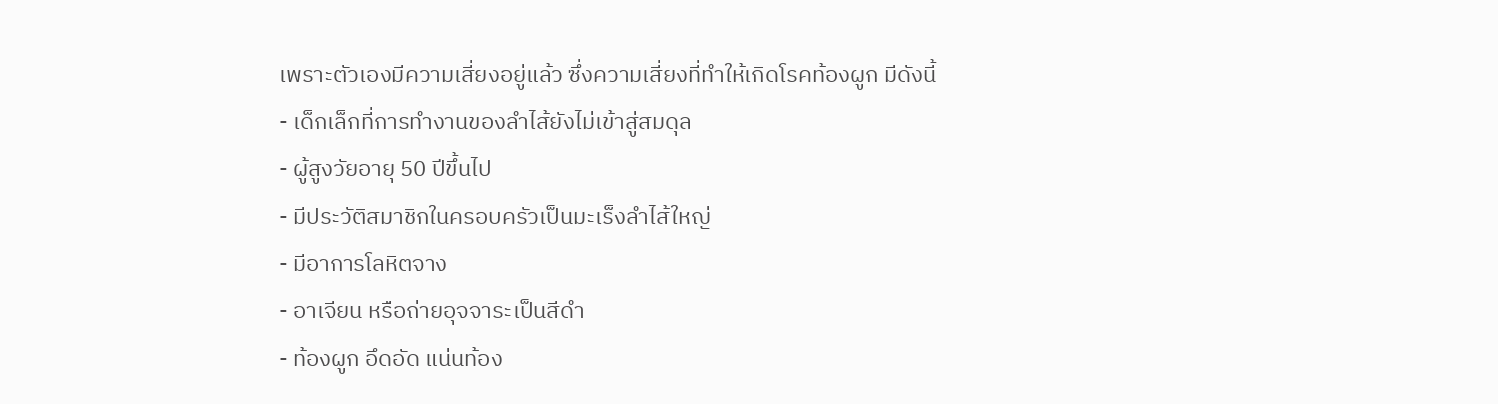เพราะตัวเองมีความเสี่ยงอยู่แล้ว ซึ่งความเสี่ยงที่ทำให้เกิดโรคท้องผูก มีดังนี้
- เด็กเล็กที่การทำงานของลำไส้ยังไม่เข้าสู่สมดุล
- ผู้สูงวัยอายุ 50 ปีขึ้นไป
- มีประวัติสมาชิกในครอบครัวเป็นมะเร็งลำไส้ใหญ่
- มีอาการโลหิตจาง
- อาเจียน หรือถ่ายอุจจาระเป็นสีดำ
- ท้องผูก อึดอัด แน่นท้อง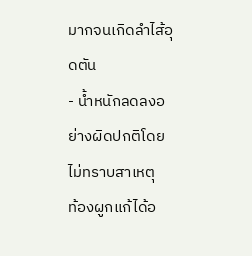มากจนเกิดลำไส้อุดตัน
- น้ำหนักลดลงอย่างผิดปกติโดยไม่ทราบสาเหตุ
ท้องผูกแก้ได้อ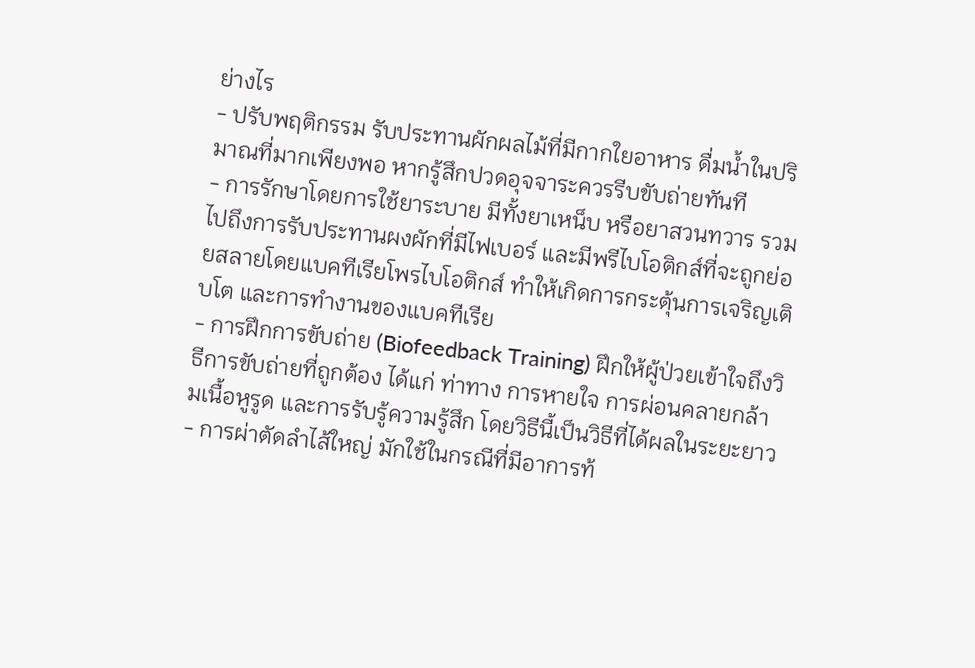ย่างไร
- ปรับพฤติกรรม รับประทานผักผลไม้ที่มีกากใยอาหาร ดื่มน้ำในปริมาณที่มากเพียงพอ หากรู้สึกปวดอุจจาระควรรีบขับถ่ายทันที
- การรักษาโดยการใช้ยาระบาย มีทั้งยาเหน็บ หรือยาสวนทวาร รวมไปถึงการรับประทานผงผักที่มีไฟเบอร์ และมีพรีไบโอติกส์ที่จะถูกย่อยสลายโดยแบคทีเรียโพรไบโอติกส์ ทำให้เกิดการกระตุ้นการเจริญเติบโต และการทำงานของแบคทีเรีย
- การฝึกการขับถ่าย (Biofeedback Training) ฝึกให้ผู้ป่วยเข้าใจถึงวิธีการขับถ่ายที่ถูกต้อง ได้แก่ ท่าทาง การหายใจ การผ่อนคลายกล้ามเนื้อหูรูด และการรับรู้ความรู้สึก โดยวิธีนี้เป็นวิธีที่ได้ผลในระยะยาว
- การผ่าตัดลำไส้ใหญ่ มักใช้ในกรณีที่มีอาการท้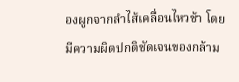องผูกจากลำไส้เคลื่อนไหวช้า โดยมีความผิดปกติชัดเจนของกล้าม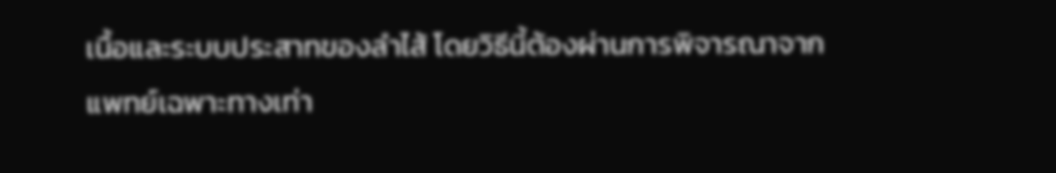เนื้อและระบบประสาทของลำไส้ โดยวิธีนี้ต้องผ่านการพิจารณาจากแพทย์เฉพาะทางเท่า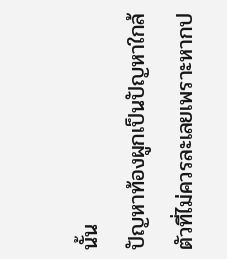นั้น
ปัญหาท้องผูกเป็นปัญหาใกล้ตัวที่ไม่ควรละเลยเพราะหากป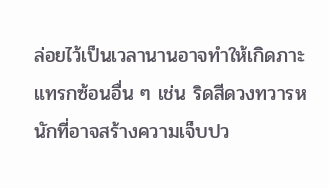ล่อยไว้เป็นเวลานานอาจทำให้เกิดภาะแทรกซ้อนอื่น ๆ เช่น ริดสีดวงทวารหนักที่อาจสร้างความเจ็บปว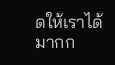ดให้เราได้มากก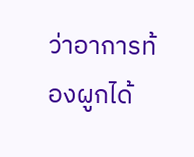ว่าอาการท้องผูกได้